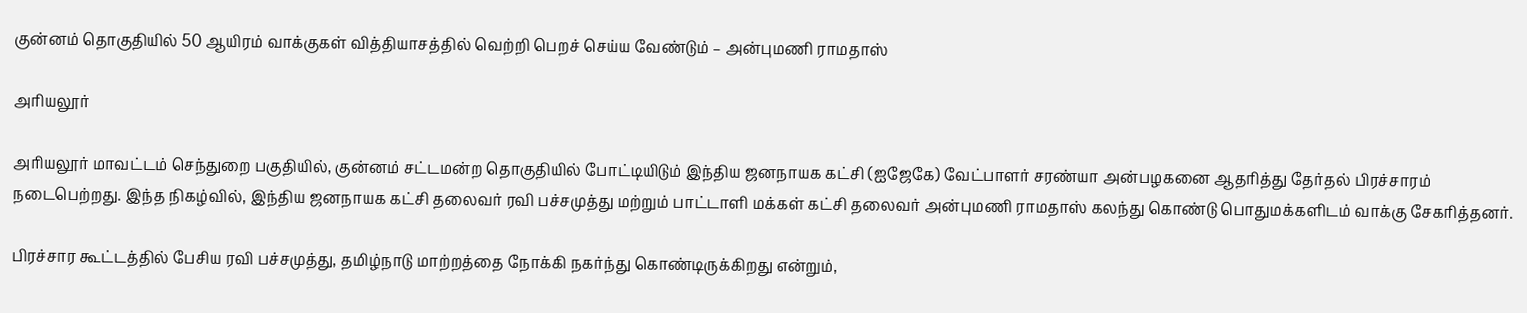குன்னம் தொகுதியில் 50 ஆயிரம் வாக்குகள் வித்தியாசத்தில் வெற்றி பெறச் செய்ய வேண்டும் – அன்புமணி ராமதாஸ்

அரியலூர்

அரியலூர் மாவட்டம் செந்துறை பகுதியில், குன்னம் சட்டமன்ற தொகுதியில் போட்டியிடும் இந்திய ஜனநாயக கட்சி (ஐஜேகே) வேட்பாளர் சரண்யா அன்பழகனை ஆதரித்து தேர்தல் பிரச்சாரம் நடைபெற்றது. இந்த நிகழ்வில், இந்திய ஜனநாயக கட்சி தலைவர் ரவி பச்சமுத்து மற்றும் பாட்டாளி மக்கள் கட்சி தலைவர் அன்புமணி ராமதாஸ் கலந்து கொண்டு பொதுமக்களிடம் வாக்கு சேகரித்தனர்.

பிரச்சார கூட்டத்தில் பேசிய ரவி பச்சமுத்து, தமிழ்நாடு மாற்றத்தை நோக்கி நகர்ந்து கொண்டிருக்கிறது என்றும்,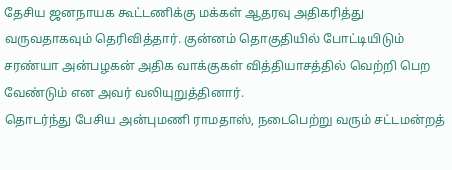தேசிய ஜனநாயக கூட்டணிக்கு மக்கள் ஆதரவு அதிகரித்து வருவதாகவும் தெரிவித்தார். குன்னம் தொகுதியில் போட்டியிடும் சரண்யா அன்பழகன் அதிக வாக்குகள் வித்தியாசத்தில் வெற்றி பெற வேண்டும் என அவர் வலியுறுத்தினார்.
தொடர்ந்து பேசிய அன்புமணி ராமதாஸ், நடைபெற்று வரும் சட்டமன்றத்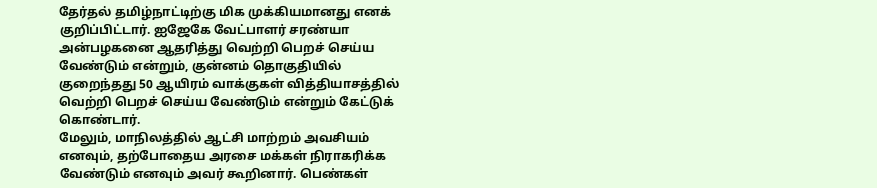தேர்தல் தமிழ்நாட்டிற்கு மிக முக்கியமானது எனக் குறிப்பிட்டார். ஐஜேகே வேட்பாளர் சரண்யா அன்பழகனை ஆதரித்து வெற்றி பெறச் செய்ய வேண்டும் என்றும், குன்னம் தொகுதியில் குறைந்தது 50 ஆயிரம் வாக்குகள் வித்தியாசத்தில் வெற்றி பெறச் செய்ய வேண்டும் என்றும் கேட்டுக் கொண்டார்.
மேலும், மாநிலத்தில் ஆட்சி மாற்றம் அவசியம் எனவும், தற்போதைய அரசை மக்கள் நிராகரிக்க வேண்டும் எனவும் அவர் கூறினார். பெண்கள்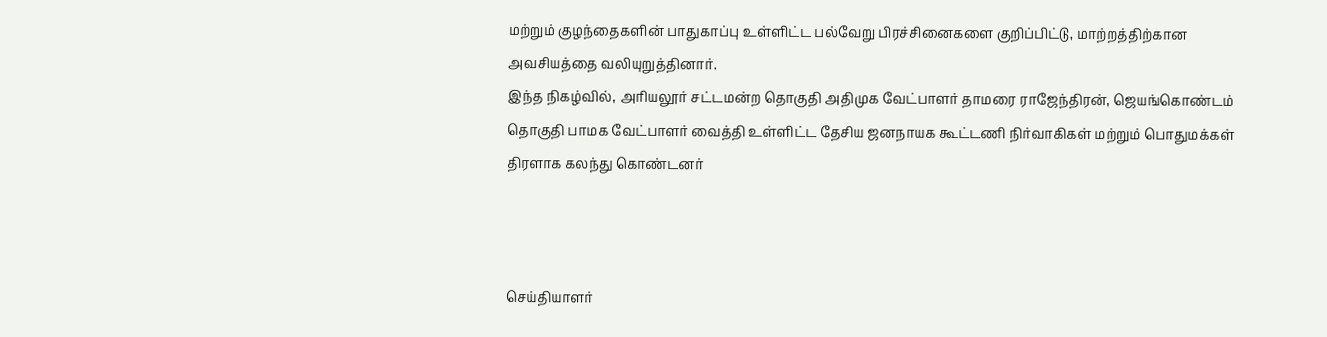மற்றும் குழந்தைகளின் பாதுகாப்பு உள்ளிட்ட பல்வேறு பிரச்சினைகளை குறிப்பிட்டு, மாற்றத்திற்கான அவசியத்தை வலியுறுத்தினார்.
இந்த நிகழ்வில், அரியலூர் சட்டமன்ற தொகுதி அதிமுக வேட்பாளர் தாமரை ராஜேந்திரன், ஜெயங்கொண்டம் தொகுதி பாமக வேட்பாளர் வைத்தி உள்ளிட்ட தேசிய ஜனநாயக கூட்டணி நிர்வாகிகள் மற்றும் பொதுமக்கள் திரளாக கலந்து கொண்டனர்



செய்தியாளர்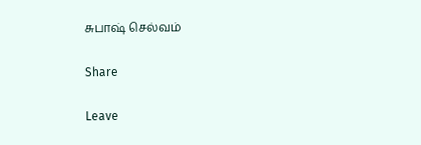சுபாஷ் செல்வம்

Share

Leave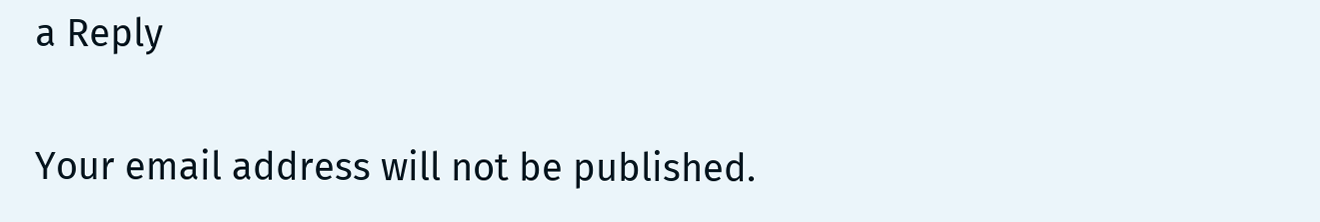a Reply

Your email address will not be published.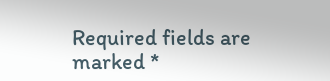Required fields are marked *